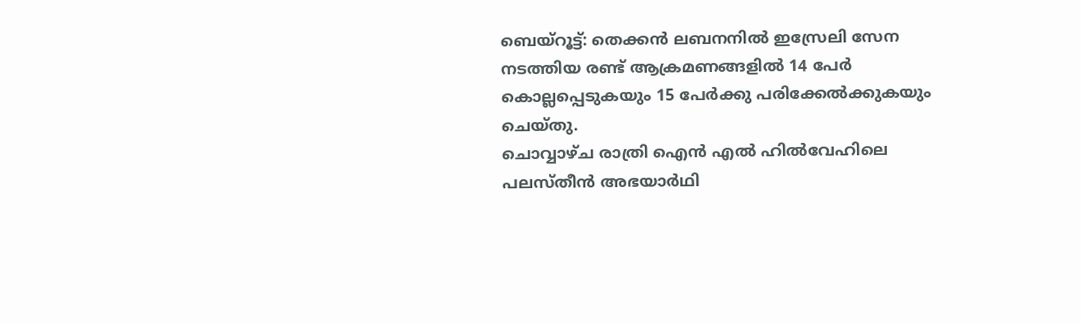ബെയ്റൂട്ട്: തെക്കൻ ലബനനിൽ ഇസ്രേലി സേന നടത്തിയ രണ്ട് ആക്രമണങ്ങളിൽ 14 പേർ കൊല്ലപ്പെടുകയും 15 പേർക്കു പരിക്കേൽക്കുകയും ചെയ്തു.
ചൊവ്വാഴ്ച രാത്രി ഐൻ എൽ ഹിൽവേഹിലെ പലസ്തീൻ അഭയാർഥി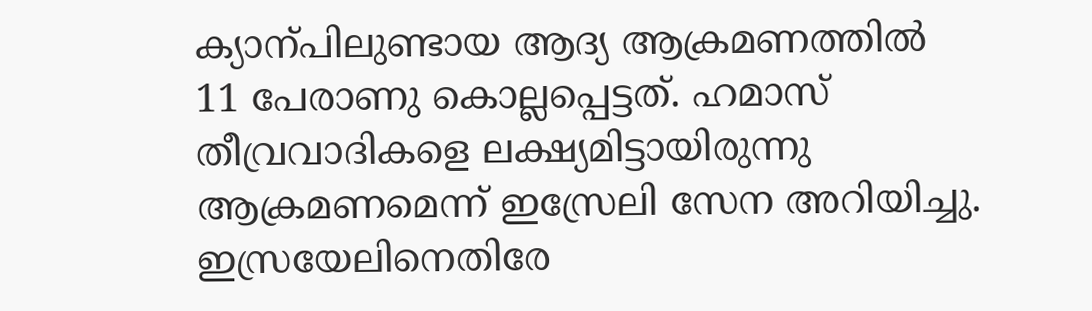ക്യാന്പിലുണ്ടായ ആദ്യ ആക്രമണത്തിൽ 11 പേരാണു കൊല്ലപ്പെട്ടത്. ഹമാസ് തീവ്രവാദികളെ ലക്ഷ്യമിട്ടായിരുന്നു ആക്രമണമെന്ന് ഇസ്രേലി സേന അറിയിച്ചു. ഇസ്രയേലിനെതിരേ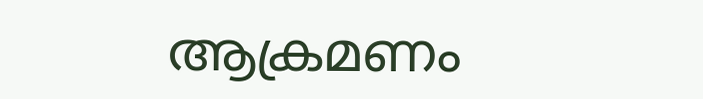ആക്രമണം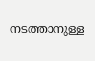നടത്താനുള്ള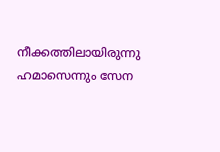നീക്കത്തിലായിരുന്നു ഹമാസെന്നും സേന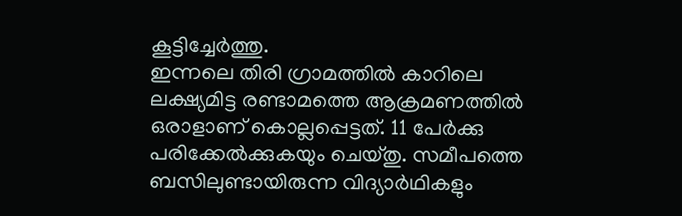കൂട്ടിച്ചേർത്തു.
ഇന്നലെ തിരി ഗ്രാമത്തിൽ കാറിലെ ലക്ഷ്യമിട്ട രണ്ടാമത്തെ ആക്രമണത്തിൽ ഒരാളാണ് കൊല്ലപ്പെട്ടത്. 11 പേർക്കു പരിക്കേൽക്കുകയും ചെയ്തു. സമീപത്തെ ബസിലുണ്ടായിരുന്ന വിദ്യാർഥികളും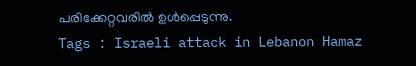പരിക്കേറ്റവരിൽ ഉൾപ്പെടുന്നു.
Tags : Israeli attack in Lebanon Hamaz